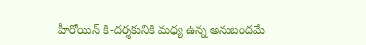హీరోయిన్ కి-దర్శకునికి మధ్య ఉన్న అనుబందమే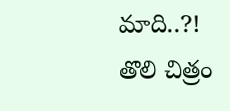మాది..?!
తొలి చిత్రం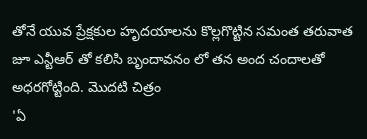తోనే యువ ప్రేక్షకుల హృదయాలను కొల్లగొట్టిన సమంత తరువాత జూ ఎన్టీఆర్ తో కలిసి బృందావనం లో తన అంద చందాలతో అధరగోట్టింది. మొదటి చిత్రం
'ఏ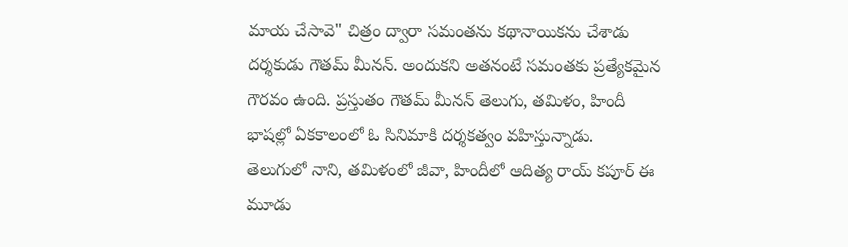మాయ చేసావె" చిత్రం ద్వారా సమంతను కథానాయికను చేశాడు దర్శకుడు గౌతమ్ మీనన్. అందుకని అతనంటే సమంతకు ప్రత్యేకమైన గౌరవం ఉంది. ప్రస్తుతం గౌతమ్ మీనన్ తెలుగు, తమిళం, హిందీ భాషల్లో ఏకకాలంలో ఓ సినిమాకి దర్శకత్వం వహిస్తున్నాడు.
తెలుగులో నాని, తమిళంలో జీవా, హిందీలో ఆదిత్య రాయ్ కపూర్ ఈ మూడు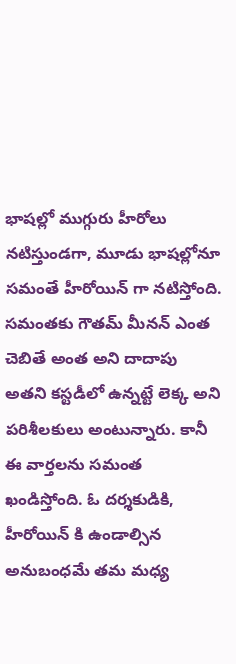భాషల్లో ముగ్గురు హీరోలు నటిస్తుండగా, మూడు భాషల్లోనూ సమంతే హీరోయిన్ గా నటిస్తోంది. సమంతకు గౌతమ్ మీనన్ ఎంత చెబితే అంత అని దాదాపు అతని కస్టడీలో ఉన్నట్టే లెక్క అని పరిశీలకులు అంటున్నారు. కానీ ఈ వార్తలను సమంత ఖండిస్తోంది. ఓ దర్శకుడికి, హీరోయిన్ కి ఉండాల్సిన అనుబంధమే తమ మధ్య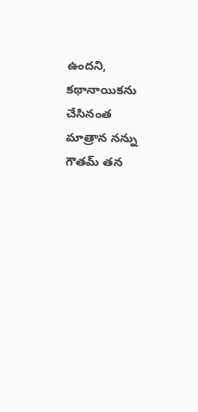ఉందని, కథానాయికను చేసినంత మాత్రాన నన్ను గౌతమ్ తన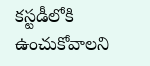కస్టడీలోకి ఉంచుకోవాలని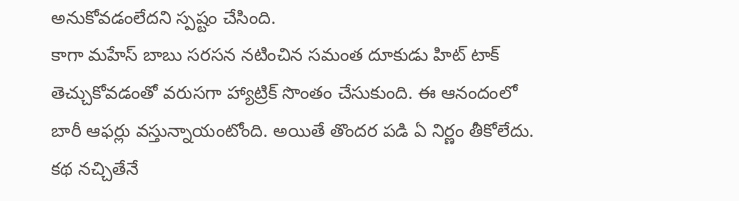అనుకోవడంలేదని స్పష్టం చేసింది.
కాగా మహేస్ బాబు సరసన నటించిన సమంత దూకుడు హిట్ టాక్ తెచ్చుకోవడంతో వరుసగా హ్యాట్రిక్ సొంతం చేసుకుంది. ఈ ఆనందంలో బారీ ఆఫర్లు వస్తున్నాయంటోంది. అయితే తొందర పడి ఏ నిర్ణం తీకోలేదు. కథ నచ్చితేనే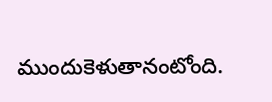ముందుకెళుతానంటోంది.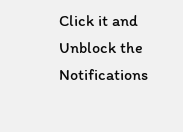Click it and Unblock the Notifications